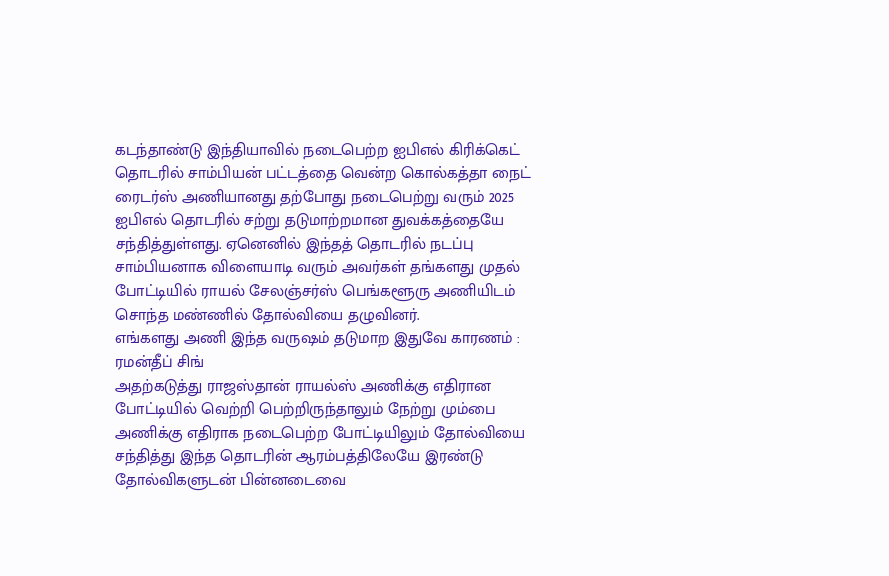கடந்தாண்டு இந்தியாவில் நடைபெற்ற ஐபிஎல் கிரிக்கெட் தொடரில் சாம்பியன் பட்டத்தை வென்ற கொல்கத்தா நைட் ரைடர்ஸ் அணியானது தற்போது நடைபெற்று வரும் 2025 ஐபிஎல் தொடரில் சற்று தடுமாற்றமான துவக்கத்தையே சந்தித்துள்ளது. ஏனெனில் இந்தத் தொடரில் நடப்பு சாம்பியனாக விளையாடி வரும் அவர்கள் தங்களது முதல் போட்டியில் ராயல் சேலஞ்சர்ஸ் பெங்களூரு அணியிடம் சொந்த மண்ணில் தோல்வியை தழுவினர்.
எங்களது அணி இந்த வருஷம் தடுமாற இதுவே காரணம் : ரமன்தீப் சிங்
அதற்கடுத்து ராஜஸ்தான் ராயல்ஸ் அணிக்கு எதிரான போட்டியில் வெற்றி பெற்றிருந்தாலும் நேற்று மும்பை அணிக்கு எதிராக நடைபெற்ற போட்டியிலும் தோல்வியை சந்தித்து இந்த தொடரின் ஆரம்பத்திலேயே இரண்டு தோல்விகளுடன் பின்னடைவை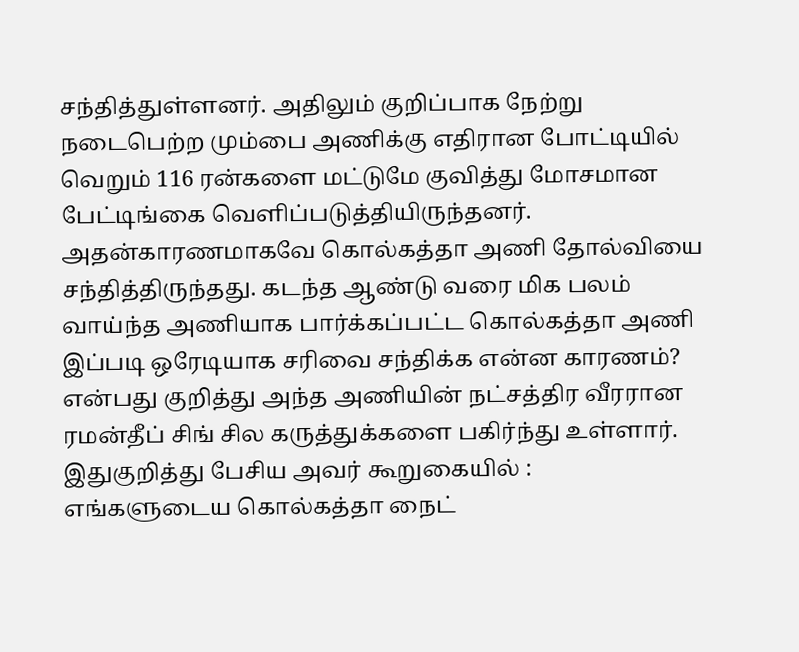சந்தித்துள்ளனர். அதிலும் குறிப்பாக நேற்று நடைபெற்ற மும்பை அணிக்கு எதிரான போட்டியில் வெறும் 116 ரன்களை மட்டுமே குவித்து மோசமான பேட்டிங்கை வெளிப்படுத்தியிருந்தனர்.
அதன்காரணமாகவே கொல்கத்தா அணி தோல்வியை சந்தித்திருந்தது. கடந்த ஆண்டு வரை மிக பலம் வாய்ந்த அணியாக பார்க்கப்பட்ட கொல்கத்தா அணி இப்படி ஒரேடியாக சரிவை சந்திக்க என்ன காரணம்? என்பது குறித்து அந்த அணியின் நட்சத்திர வீரரான ரமன்தீப் சிங் சில கருத்துக்களை பகிர்ந்து உள்ளார். இதுகுறித்து பேசிய அவர் கூறுகையில் :
எங்களுடைய கொல்கத்தா நைட்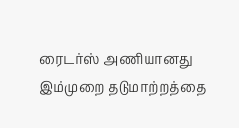ரைடர்ஸ் அணியானது இம்முறை தடுமாற்றத்தை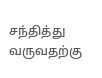சந்தித்து வருவதற்கு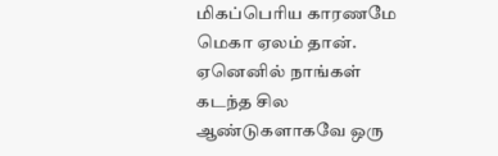மிகப்பெரிய காரணமே மெகா ஏலம் தான். ஏனெனில் நாங்கள் கடந்த சில ஆண்டுகளாகவே ஒரு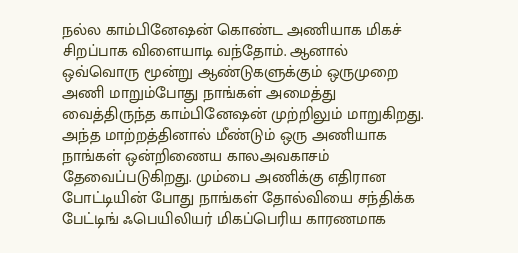நல்ல காம்பினேஷன் கொண்ட அணியாக மிகச் சிறப்பாக விளையாடி வந்தோம். ஆனால் ஒவ்வொரு மூன்று ஆண்டுகளுக்கும் ஒருமுறை அணி மாறும்போது நாங்கள் அமைத்து வைத்திருந்த காம்பினேஷன் முற்றிலும் மாறுகிறது.
அந்த மாற்றத்தினால் மீண்டும் ஒரு அணியாக நாங்கள் ஒன்றிணைய காலஅவகாசம் தேவைப்படுகிறது. மும்பை அணிக்கு எதிரான போட்டியின் போது நாங்கள் தோல்வியை சந்திக்க பேட்டிங் ஃபெயிலியர் மிகப்பெரிய காரணமாக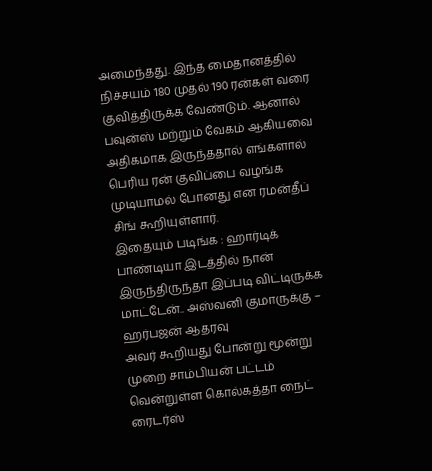அமைந்தது. இந்த மைதானத்தில் நிச்சயம் 180 முதல் 190 ரன்கள் வரை குவித்திருக்க வேண்டும். ஆனால் பவுன்ஸ் மற்றும் வேகம் ஆகியவை அதிகமாக இருந்ததால் எங்களால் பெரிய ரன் குவிப்பை வழங்க முடியாமல் போனது என ரமன்தீப் சிங் கூறியுள்ளார்.
இதையும் படிங்க : ஹார்டிக் பாண்டியா இடத்தில் நான் இருந்திருந்தா இப்படி விட்டிருக்க மாட்டேன்.. அஸ்வனி குமாருக்கு – ஹர்பஜன் ஆதரவு
அவர் கூறியது போன்று மூன்று முறை சாம்பியன் பட்டம் வென்றுள்ள கொல்கத்தா நைட் ரைடர்ஸ்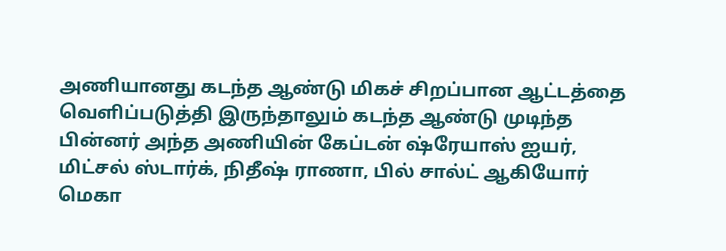அணியானது கடந்த ஆண்டு மிகச் சிறப்பான ஆட்டத்தை வெளிப்படுத்தி இருந்தாலும் கடந்த ஆண்டு முடிந்த பின்னர் அந்த அணியின் கேப்டன் ஷ்ரேயாஸ் ஐயர், மிட்சல் ஸ்டார்க், நிதீஷ் ராணா, பில் சால்ட் ஆகியோர் மெகா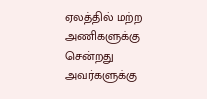ஏலத்தில் மற்ற அணிகளுக்கு சென்றது அவர்களுக்கு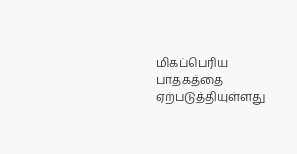மிகப்பெரிய பாதகத்தை ஏற்படுத்தியுள்ளது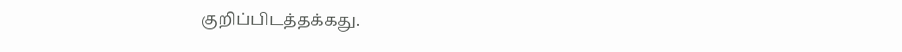குறிப்பிடத்தக்கது.